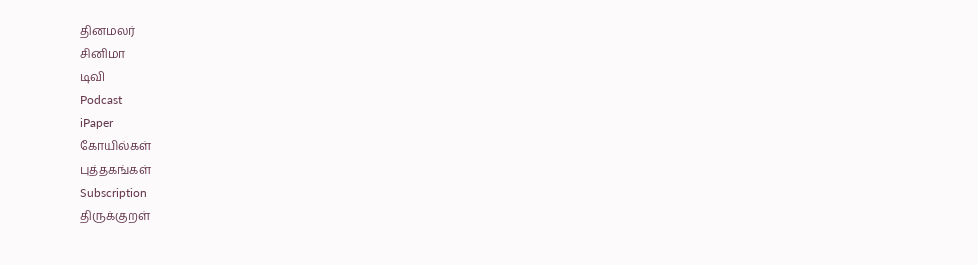தினமலர்
சினிமா
டிவி
Podcast
iPaper
கோயில்கள்
புத்தகங்கள்
Subscription
திருக்குறள்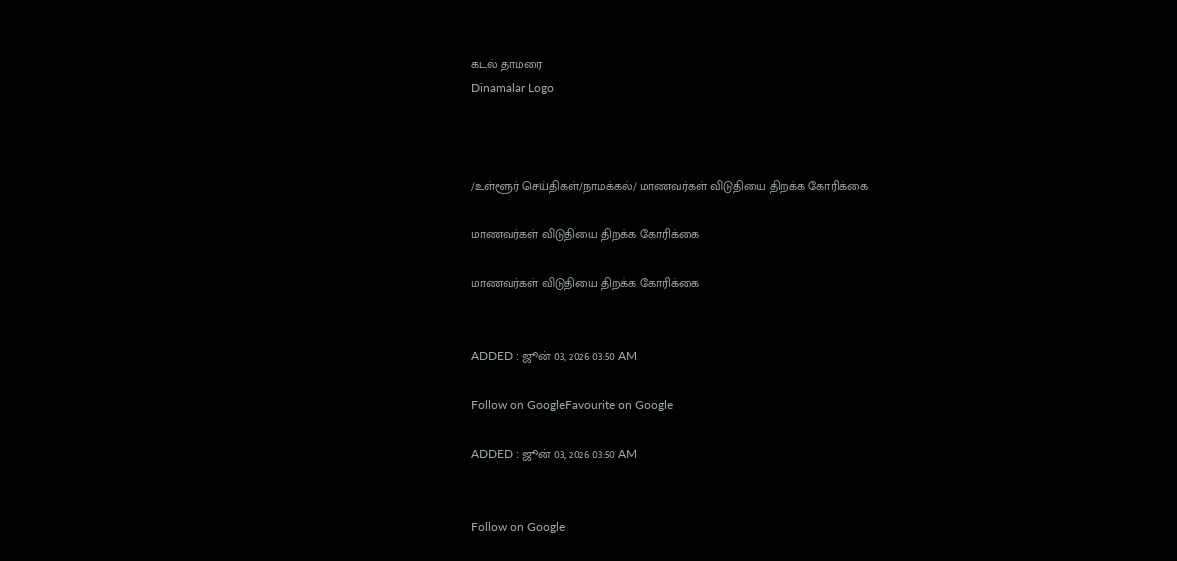கடல் தாமரை
Dinamalar Logo



/உள்ளூர் செய்திகள்/நாமக்கல்/ மாணவர்கள் விடுதியை திறக்க கோரிக்கை

மாணவர்கள் விடுதியை திறக்க கோரிக்கை

மாணவர்கள் விடுதியை திறக்க கோரிக்கை


ADDED : ஜூன் 03, 2026 03:50 AM

Follow on GoogleFavourite on Google

ADDED : ஜூன் 03, 2026 03:50 AM


Follow on Google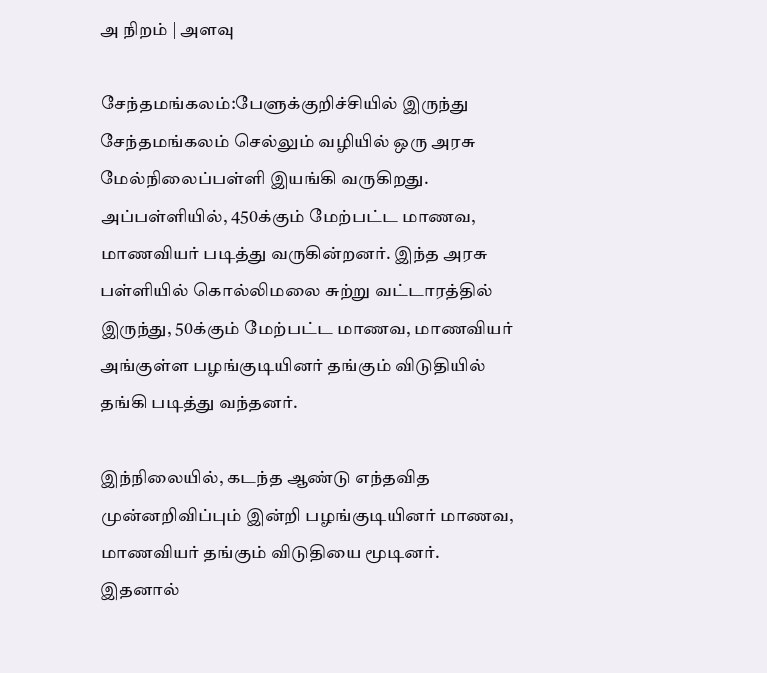அ நிறம் | அளவு

சேந்தமங்கலம்:பேளுக்குறிச்சியில் இருந்து சேந்தமங்கலம் செல்லும் வழியில் ஒரு அரசு மேல்நிலைப்பள்ளி இயங்கி வருகிறது. அப்பள்ளியில், 450க்கும் மேற்பட்ட மாணவ, மாணவியர் படித்து வருகின்றனர். இந்த அரசு பள்ளியில் கொல்லிமலை சுற்று வட்டாரத்தில் இருந்து, 50க்கும் மேற்பட்ட மாணவ, மாணவியர் அங்குள்ள பழங்குடியினர் தங்கும் விடுதியில் தங்கி படித்து வந்தனர்.

இந்நிலையில், கடந்த ஆண்டு எந்தவித முன்னறிவிப்பும் இன்றி பழங்குடியினர் மாணவ, மாணவியர் தங்கும் விடுதியை மூடினர். இதனால்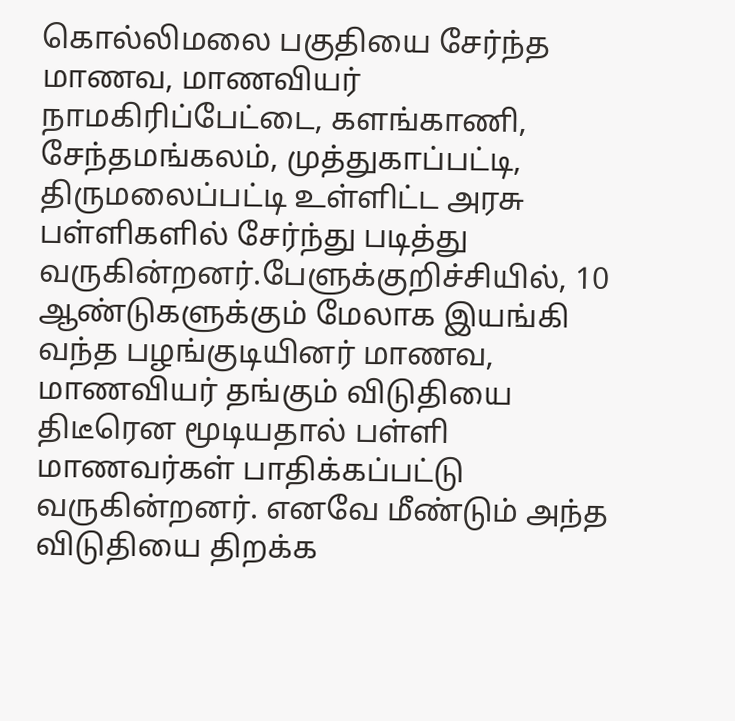கொல்லிமலை பகுதியை சேர்ந்த மாணவ, மாணவியர் நாமகிரிப்பேட்டை, களங்காணி, சேந்தமங்கலம், முத்துகாப்பட்டி, திருமலைப்பட்டி உள்ளிட்ட அரசு பள்ளிகளில் சேர்ந்து படித்து வருகின்றனர்.பேளுக்குறிச்சியில், 10 ஆண்டுகளுக்கும் மேலாக இயங்கி வந்த பழங்குடியினர் மாணவ, மாணவியர் தங்கும் விடுதியை திடீரென மூடியதால் பள்ளி மாணவர்கள் பாதிக்கப்பட்டு வருகின்றனர். எனவே மீண்டும் அந்த விடுதியை திறக்க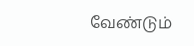வேண்டும்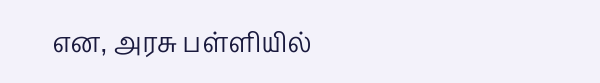என, அரசு பள்ளியில்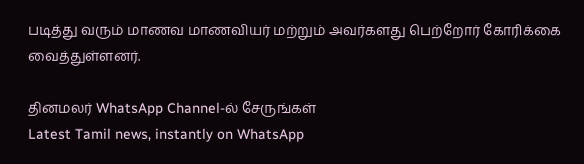படித்து வரும் மாணவ மாணவியர் மற்றும் அவர்களது பெற்றோர் கோரிக்கை வைத்துள்ளனர்.

தினமலர் WhatsApp Channel-ல் சேருங்கள்
Latest Tamil news, instantly on WhatsApp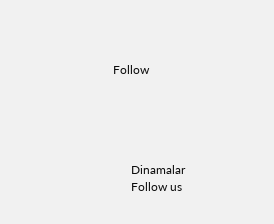Follow





      Dinamalar
      Follow us